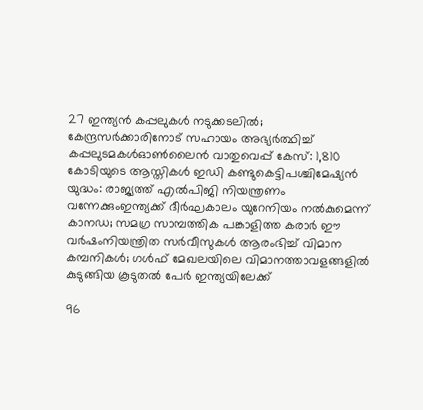27 ഇന്ത്യൻ കപ്പലുകൾ നടുക്കടലിൽ; കേന്ദ്രസർക്കാരിനോട് സഹായം അഭ്യർത്ഥിച്ച് കപ്പലുടമകൾഓൺലൈൻ വാതുവെപ്പ് കേസ്: 1,810 കോടിയുടെ ആസ്തികൾ ഇഡി കണ്ടുകെട്ടിപശ്ചിമേഷ്യൻ യുദ്ധം: രാജ്യത്ത് എൽപിജി നിയന്ത്രണം വന്നേക്കുംഇന്ത്യക്ക് ദീർഘകാലം യുറേനിയം നൽകുമെന്ന് കാനഡ; സമഗ്ര സാമ്പത്തിക പങ്കാളിത്ത കരാർ ഈ വർഷംനിയന്ത്രിത സർവീസുകൾ ആരംഭിച്ച് വിമാന കമ്പനികൾ; ഗൾഫ് മേഖലയിലെ വിമാനത്താവളങ്ങളിൽ കുടുങ്ങിയ കൂടുതൽ പേർ ഇന്ത്യയിലേക്ക്

96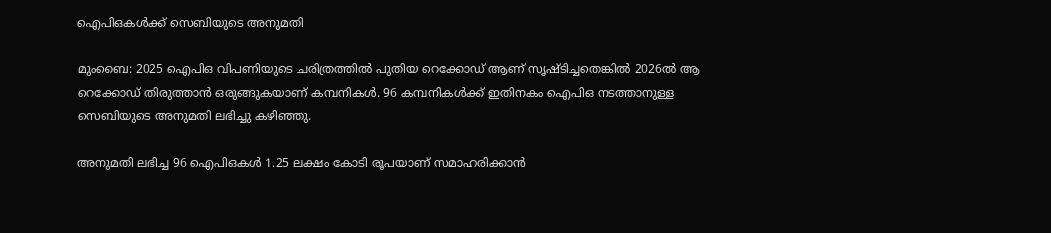ഐപിഒകള്‍ക്ക്‌ സെബിയുടെ അനുമതി

മുംബൈ: 2025 ഐപിഒ വിപണിയുടെ ചരിത്രത്തില്‍ പുതിയ റെക്കോഡ്‌ ആണ്‌ സൃഷ്‌ടിച്ചതെങ്കില്‍ 2026ല്‍ ആ റെക്കോഡ്‌ തിരുത്താന്‍ ഒരുങ്ങുകയാണ്‌ കമ്പനികള്‍. 96 കമ്പനികള്‍ക്ക്‌ ഇതിനകം ഐപിഒ നടത്താനുള്ള സെബിയുടെ അനുമതി ലഭിച്ചു കഴിഞ്ഞു.

അനുമതി ലഭിച്ച 96 ഐപിഒകള്‍ 1.25 ലക്ഷം കോടി രൂപയാണ്‌ സമാഹരിക്കാന്‍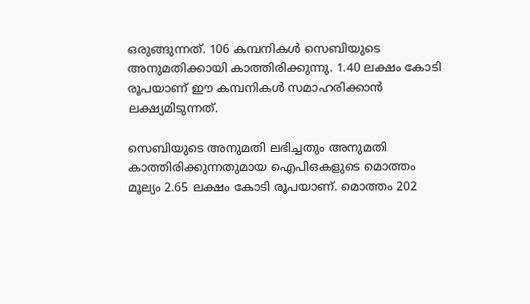ഒരുങ്ങുന്നത്‌. 106 കമ്പനികള്‍ സെബിയുടെ അനുമതിക്കായി കാത്തിരിക്കുന്നു. 1.40 ലക്ഷം കോടി രൂപയാണ്‌ ഈ കമ്പനികള്‍ സമാഹരിക്കാന്‍ ലക്ഷ്യമിടുന്നത്‌.

സെബിയുടെ അനുമതി ലഭിച്ചതും അനുമതി കാത്തിരിക്കുന്നതുമായ ഐപിഒകളുടെ മൊത്തം മൂല്യം 2.65 ലക്ഷം കോടി രൂപയാണ്‌. മൊത്തം 202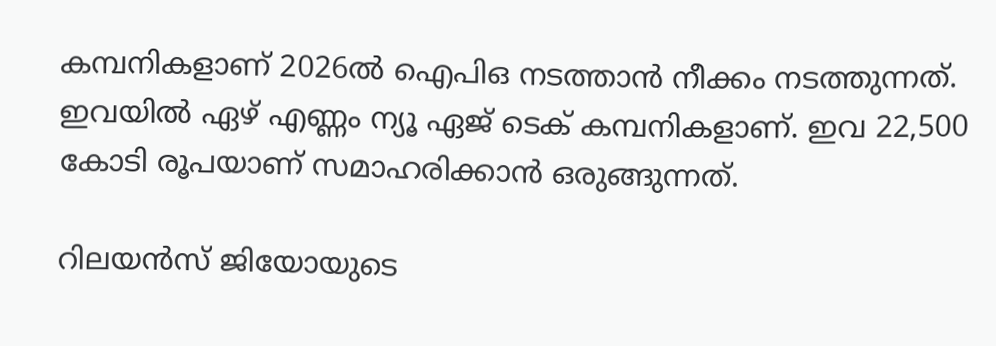കമ്പനികളാണ്‌ 2026ല്‍ ഐപിഒ നടത്താന്‍ നീക്കം നടത്തുന്നത്‌. ഇവയില്‍ ഏഴ്‌ എണ്ണം ന്യൂ ഏജ്‌ ടെക്‌ കമ്പനികളാണ്‌. ഇവ 22,500 കോടി രൂപയാണ്‌ സമാഹരിക്കാന്‍ ഒരുങ്ങുന്നത്‌.

റിലയന്‍സ്‌ ജിയോയുടെ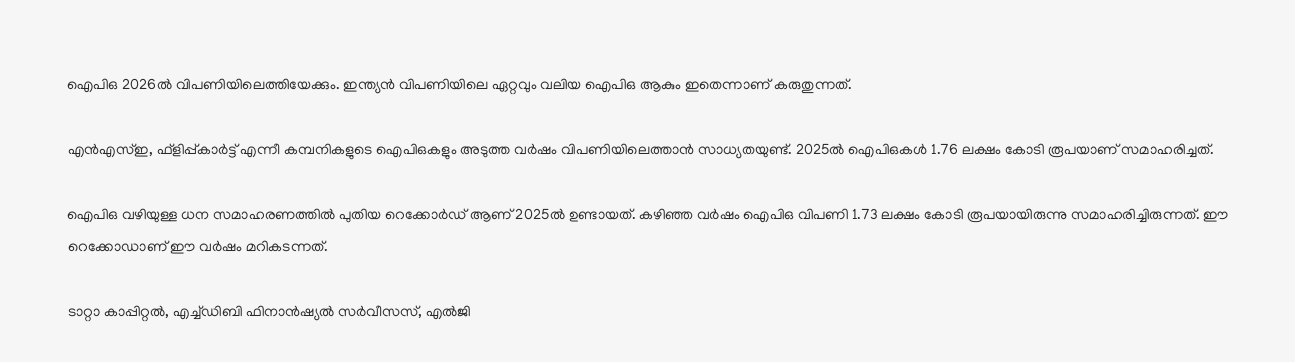ഐപിഒ 2026ല്‍ വിപണിയിലെത്തിയേക്കും. ഇന്ത്യന്‍ വിപണിയിലെ ഏറ്റവും വലിയ ഐപിഒ ആകും ഇതെന്നാണ്‌ കരുതുന്നത്‌.

എന്‍എസ്‌ഇ, ഫ്‌ളിപ്പ്‌കാര്‍ട്ട്‌ എന്നീ കമ്പനികളുടെ ഐപിഒകളും അടുത്ത വര്‍ഷം വിപണിയിലെത്താന്‍ സാധ്യതയുണ്ട്‌. 2025ല്‍ ഐപിഒകള്‍ 1.76 ലക്ഷം കോടി രൂപയാണ്‌ സമാഹരിച്ചത്‌.

ഐപിഒ വഴിയുള്ള ധന സമാഹരണത്തില്‍ പുതിയ റെക്കോര്‍ഡ്‌ ആണ്‌ 2025ല്‍ ഉണ്ടായത്‌. കഴിഞ്ഞ വര്‍ഷം ഐപിഒ വിപണി 1.73 ലക്ഷം കോടി രൂപയായിരുന്നു സമാഹരിച്ചിരുന്നത്‌. ഈ റെക്കോഡാണ്‌ ഈ വര്‍ഷം മറികടന്നത്‌.

ടാറ്റാ കാപ്പിറ്റല്‍, എച്ച്‌ഡിബി ഫിനാന്‍ഷ്യല്‍ സര്‍വീസസ്‌, എല്‍ജി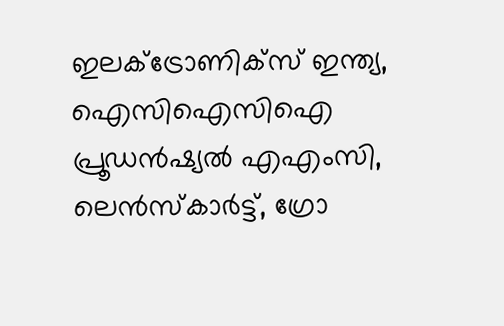ഇലക്‌ട്രോണിക്‌സ്‌ ഇന്ത്യ, ഐസിഐസിഐ പ്രൂഡന്‍ഷ്യല്‍ എഎംസി, ലെന്‍സ്‌കാര്‍ട്ട്‌, ഗ്രോ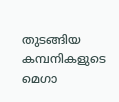തുടങ്ങിയ കമ്പനികളുടെ മെഗാ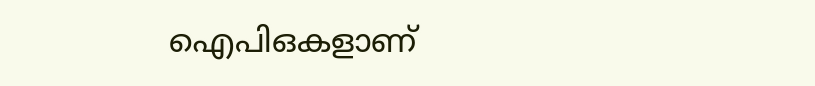ഐപിഒകളാണ്‌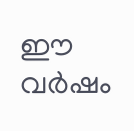ഈ വര്‍ഷം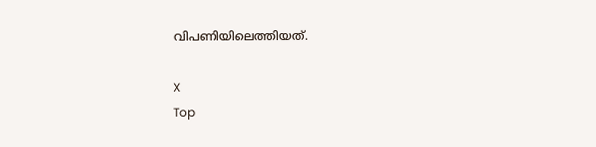വിപണിയിലെത്തിയത്‌.

X
Top